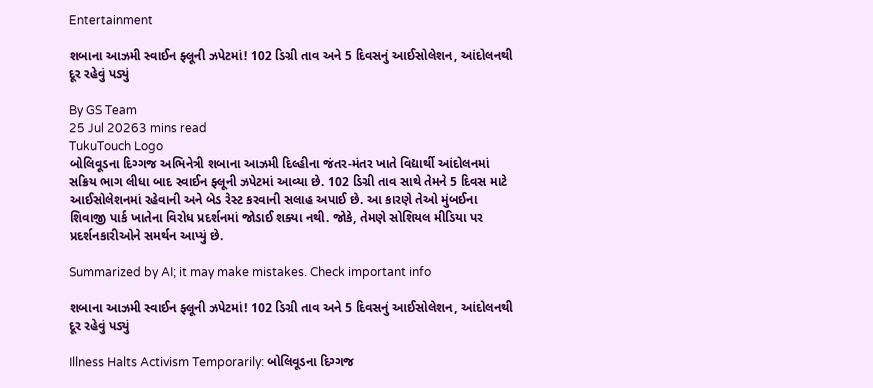Entertainment

શબાના આઝમી સ્વાઈન ફ્લૂની ઝપેટમાં! 102 ડિગ્રી તાવ અને 5 દિવસનું આઈસોલેશન, આંદોલનથી દૂર રહેવું પડ્યું

By GS Team
25 Jul 20263 mins read
TukuTouch Logo
બોલિવૂડના દિગ્ગજ અભિનેત્રી શબાના આઝમી દિલ્હીના જંતર-મંતર ખાતે વિદ્યાર્થી આંદોલનમાં સક્રિય ભાગ લીધા બાદ સ્વાઈન ફ્લૂની ઝપેટમાં આવ્યા છે. 102 ડિગ્રી તાવ સાથે તેમને 5 દિવસ માટે આઈસોલેશનમાં રહેવાની અને બેડ રેસ્ટ કરવાની સલાહ અપાઈ છે. આ કારણે તેઓ મુંબઈના શિવાજી પાર્ક ખાતેના વિરોધ પ્રદર્શનમાં જોડાઈ શક્યા નથી. જોકે, તેમણે સોશિયલ મીડિયા પર પ્રદર્શનકારીઓને સમર્થન આપ્યું છે.

Summarized by AI; it may make mistakes. Check important info

શબાના આઝમી સ્વાઈન ફ્લૂની ઝપેટમાં! 102 ડિગ્રી તાવ અને 5 દિવસનું આઈસોલેશન, આંદોલનથી દૂર રહેવું પડ્યું

Illness Halts Activism Temporarily: બોલિવૂડના દિગ્ગજ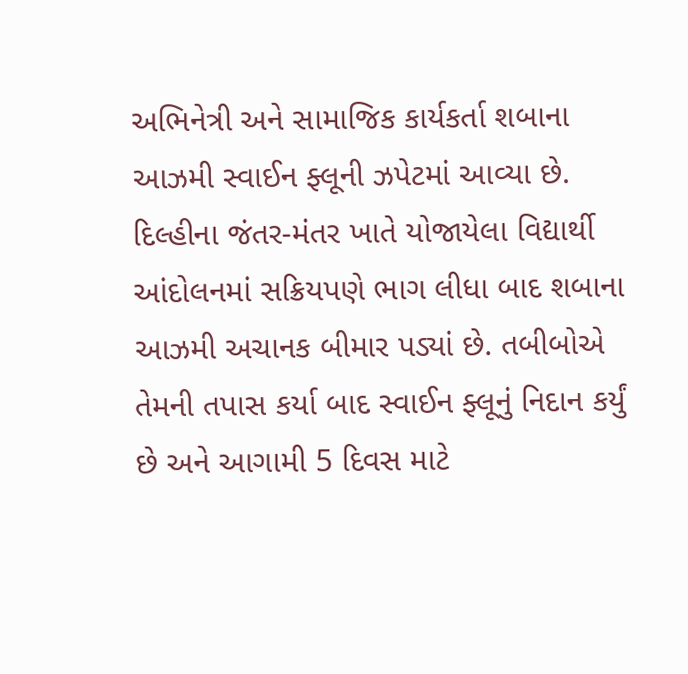અભિનેત્રી અને સામાજિક કાર્યકર્તા શબાના આઝમી સ્વાઈન ફ્લૂની ઝપેટમાં આવ્યા છે. દિલ્હીના જંતર-મંતર ખાતે યોજાયેલા વિદ્યાર્થી આંદોલનમાં સક્રિયપણે ભાગ લીધા બાદ શબાના આઝમી અચાનક બીમાર પડ્યાં છે. તબીબોએ તેમની તપાસ કર્યા બાદ સ્વાઈન ફ્લૂનું નિદાન કર્યું છે અને આગામી 5 દિવસ માટે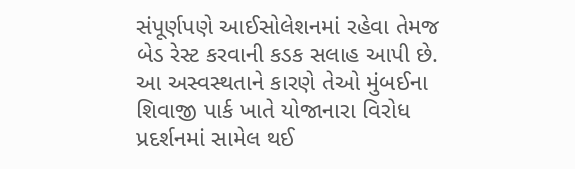સંપૂર્ણપણે આઈસોલેશનમાં રહેવા તેમજ બેડ રેસ્ટ કરવાની કડક સલાહ આપી છે. આ અસ્વસ્થતાને કારણે તેઓ મુંબઈના શિવાજી પાર્ક ખાતે યોજાનારા વિરોધ પ્રદર્શનમાં સામેલ થઈ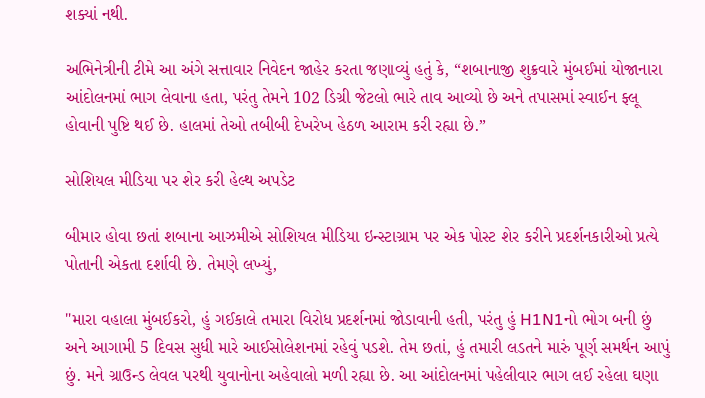શક્યાં નથી.

અભિનેત્રીની ટીમે આ અંગે સત્તાવાર નિવેદન જાહેર કરતા જણાવ્યું હતું કે, “શબાનાજી શુક્રવારે મુંબઈમાં યોજાનારા આંદોલનમાં ભાગ લેવાના હતા, પરંતુ તેમને 102 ડિગ્રી જેટલો ભારે તાવ આવ્યો છે અને તપાસમાં સ્વાઈન ફ્લૂ હોવાની પુષ્ટિ થઈ છે. હાલમાં તેઓ તબીબી દેખરેખ હેઠળ આરામ કરી રહ્યા છે.”

સોશિયલ મીડિયા પર શેર કરી હેલ્થ અપડેટ

બીમાર હોવા છતાં શબાના આઝમીએ સોશિયલ મીડિયા ઇન્સ્ટાગ્રામ પર એક પોસ્ટ શેર કરીને પ્રદર્શનકારીઓ પ્રત્યે પોતાની એકતા દર્શાવી છે. તેમણે લખ્યું,

"મારા વહાલા મુંબઈકરો, હું ગઈકાલે તમારા વિરોધ પ્રદર્શનમાં જોડાવાની હતી, પરંતુ હું H1N1નો ભોગ બની છું અને આગામી 5 દિવસ સુધી મારે આઈસોલેશનમાં રહેવું પડશે. તેમ છતાં, હું તમારી લડતને મારું પૂર્ણ સમર્થન આપું છું. મને ગ્રાઉન્ડ લેવલ પરથી યુવાનોના અહેવાલો મળી રહ્યા છે. આ આંદોલનમાં પહેલીવાર ભાગ લઈ રહેલા ઘણા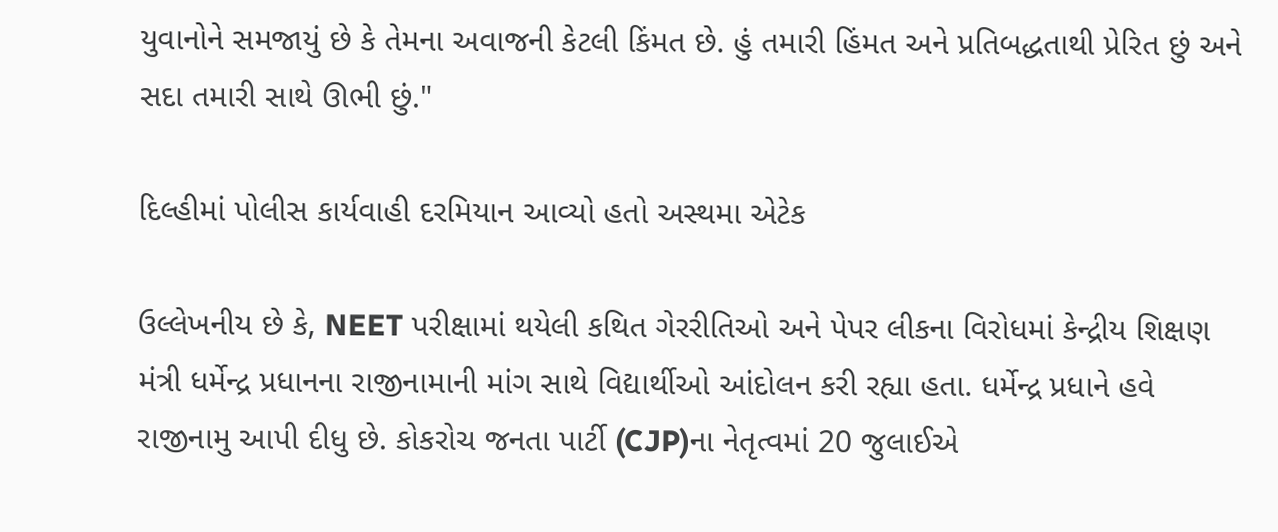યુવાનોને સમજાયું છે કે તેમના અવાજની કેટલી કિંમત છે. હું તમારી હિંમત અને પ્રતિબદ્ધતાથી પ્રેરિત છું અને સદા તમારી સાથે ઊભી છું."

દિલ્હીમાં પોલીસ કાર્યવાહી દરમિયાન આવ્યો હતો અસ્થમા એટેક

ઉલ્લેખનીય છે કે, NEET પરીક્ષામાં થયેલી કથિત ગેરરીતિઓ અને પેપર લીકના વિરોધમાં કેન્દ્રીય શિક્ષણ મંત્રી ધર્મેન્દ્ર પ્રધાનના રાજીનામાની માંગ સાથે વિદ્યાર્થીઓ આંદોલન કરી રહ્યા હતા. ધર્મેન્દ્ર પ્રધાને હવે રાજીનામુ આપી દીધુ છે. કોકરોચ જનતા પાર્ટી (CJP)ના નેતૃત્વમાં 20 જુલાઈએ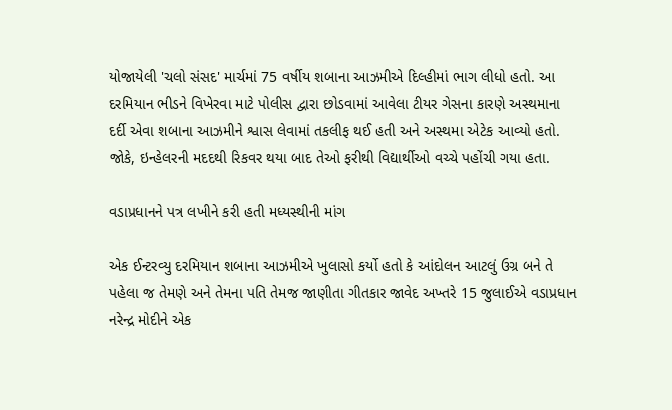યોજાયેલી 'ચલો સંસદ' માર્ચમાં 75 વર્ષીય શબાના આઝમીએ દિલ્હીમાં ભાગ લીધો હતો. આ દરમિયાન ભીડને વિખેરવા માટે પોલીસ દ્વારા છોડવામાં આવેલા ટીયર ગેસના કારણે અસ્થમાના દર્દી એવા શબાના આઝમીને શ્વાસ લેવામાં તકલીફ થઈ હતી અને અસ્થમા એટેક આવ્યો હતો. જોકે, ઇન્હેલરની મદદથી રિકવર થયા બાદ તેઓ ફરીથી વિદ્યાર્થીઓ વચ્ચે પહોંચી ગયા હતા.

વડાપ્રધાનને પત્ર લખીને કરી હતી મધ્યસ્થીની માંગ

એક ઈન્ટરવ્યુ દરમિયાન શબાના આઝમીએ ખુલાસો કર્યો હતો કે આંદોલન આટલું ઉગ્ર બને તે પહેલા જ તેમણે અને તેમના પતિ તેમજ જાણીતા ગીતકાર જાવેદ અખ્તરે 15 જુલાઈએ વડાપ્રધાન નરેન્દ્ર મોદીને એક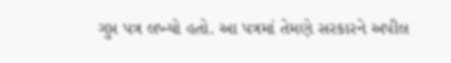ગુપ્ત પત્ર લખ્યો હતો. આ પત્રમાં તેમણે સરકારને અપીલ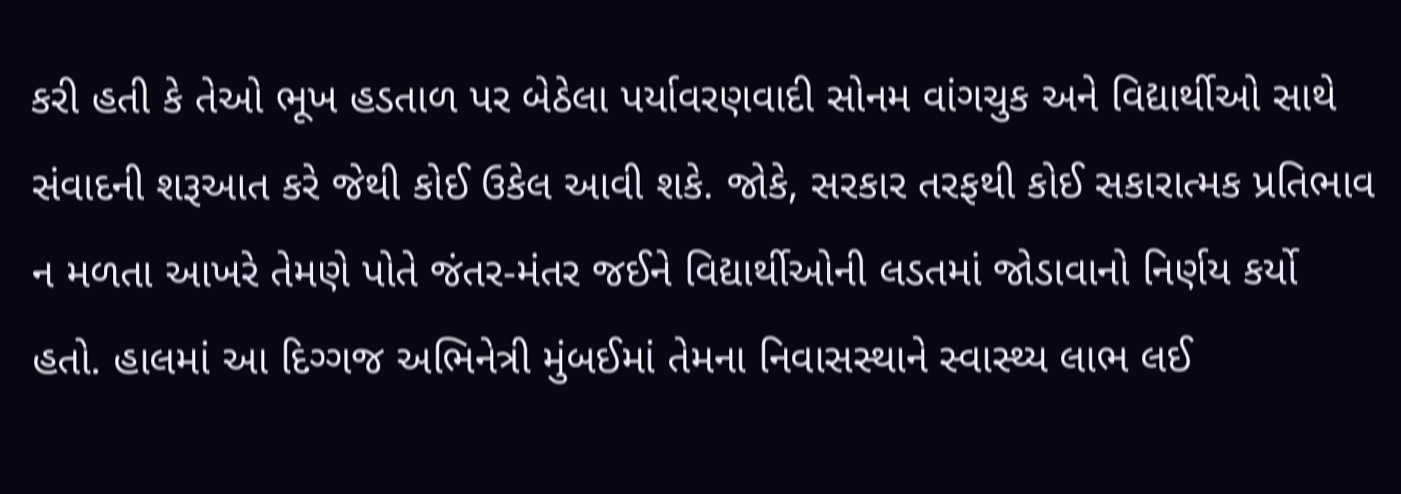કરી હતી કે તેઓ ભૂખ હડતાળ પર બેઠેલા પર્યાવરણવાદી સોનમ વાંગચુક અને વિદ્યાર્થીઓ સાથે સંવાદની શરૂઆત કરે જેથી કોઈ ઉકેલ આવી શકે. જોકે, સરકાર તરફથી કોઈ સકારાત્મક પ્રતિભાવ ન મળતા આખરે તેમણે પોતે જંતર-મંતર જઈને વિદ્યાર્થીઓની લડતમાં જોડાવાનો નિર્ણય કર્યો હતો. હાલમાં આ દિગ્ગજ અભિનેત્રી મુંબઈમાં તેમના નિવાસસ્થાને સ્વાસ્થ્ય લાભ લઈ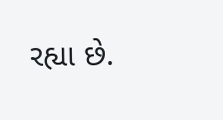રહ્યા છે.